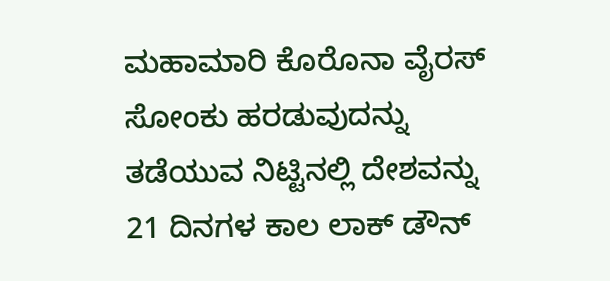ಮಹಾಮಾರಿ ಕೊರೊನಾ ವೈರಸ್ ಸೋಂಕು ಹರಡುವುದನ್ನು ತಡೆಯುವ ನಿಟ್ಟಿನಲ್ಲಿ ದೇಶವನ್ನು 21 ದಿನಗಳ ಕಾಲ ಲಾಕ್ ಡೌನ್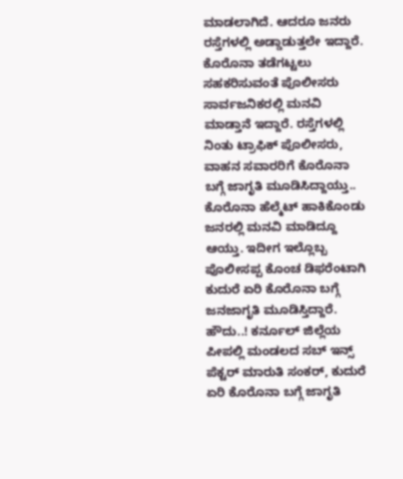ಮಾಡಲಾಗಿದೆ. ಆದರೂ ಜನರು ರಸ್ತೆಗಳಲ್ಲಿ ಅಡ್ಡಾಡುತ್ತಲೇ ಇದ್ದಾರೆ. ಕೊರೊನಾ ತಡೆಗಟ್ಟಲು ಸಹಕರಿಸುವಂತೆ ಪೊಲೀಸರು ಸಾರ್ವಜನಿಕರಲ್ಲಿ ಮನವಿ ಮಾಡ್ತಾನೆ ಇದ್ದಾರೆ. ರಸ್ತೆಗಳಲ್ಲಿ ನಿಂತು ಟ್ರಾಫಿಕ್ ಪೊಲೀಸರು, ವಾಹನ ಸವಾರರಿಗೆ ಕೊರೊನಾ ಬಗ್ಗೆ ಜಾಗೃತಿ ಮೂಡಿಸಿದ್ದಾಯ್ತು.. ಕೊರೊನಾ ಹೆಲ್ಮೆಟ್ ಹಾಕಿಕೊಂಡು ಜನರಲ್ಲಿ ಮನವಿ ಮಾಡಿದ್ದೂ ಆಯ್ತು. ಇದೀಗ ಇಲ್ಲೊಬ್ಬ ಪೊಲೀಸಪ್ಪ ಕೊಂಚ ಡಿಫರೆಂಟಾಗಿ ಕುದುರೆ ಏರಿ ಕೊರೊನಾ ಬಗ್ಗೆ ಜನಜಾಗೃತಿ ಮೂಡಿಸ್ತಿದ್ದಾರೆ.
ಹೌದು..! ಕರ್ನೂಲ್ ಜಿಲ್ಲೆಯ ಪೀಪಲ್ಲಿ ಮಂಡಲದ ಸಬ್ ಇನ್ಸ್ ಪೆಕ್ಟರ್ ಮಾರುತಿ ಸಂಕರ್, ಕುದುರೆ ಏರಿ ಕೊರೊನಾ ಬಗ್ಗೆ ಜಾಗೃತಿ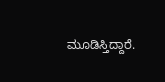ಮೂಡಿಸ್ತಿದ್ದಾರೆ.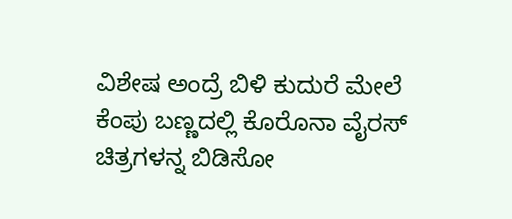ವಿಶೇಷ ಅಂದ್ರೆ ಬಿಳಿ ಕುದುರೆ ಮೇಲೆ ಕೆಂಪು ಬಣ್ಣದಲ್ಲಿ ಕೊರೊನಾ ವೈರಸ್ ಚಿತ್ರಗಳನ್ನ ಬಿಡಿಸೋ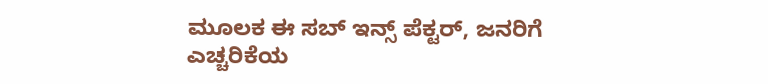ಮೂಲಕ ಈ ಸಬ್ ಇನ್ಸ್ ಪೆಕ್ಟರ್, ಜನರಿಗೆ ಎಚ್ಚರಿಕೆಯ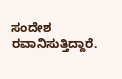ಸಂದೇಶ ರವಾನಿಸುತ್ತಿದ್ದಾರೆ.